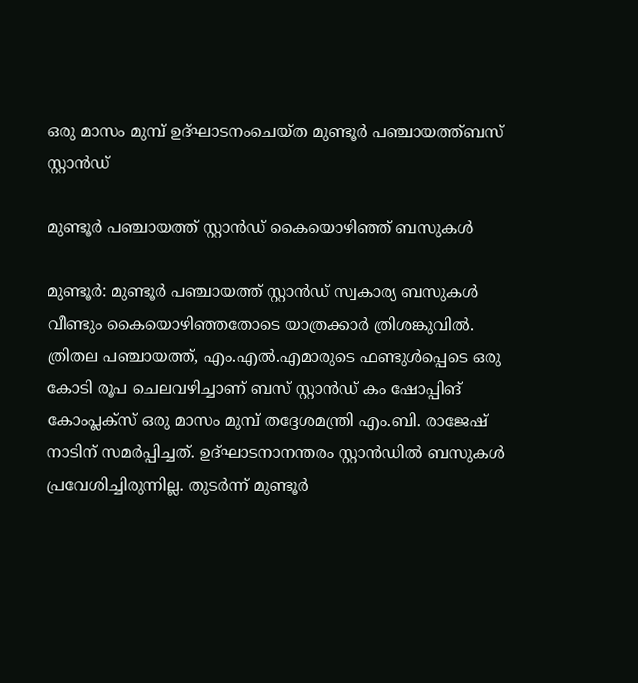ഒരു മാസം മുമ്പ് ഉദ്ഘാടനംചെയ്ത മുണ്ടൂർ പഞ്ചായത്ത്ബസ് സ്റ്റാൻഡ്

മുണ്ടൂർ പഞ്ചായത്ത് സ്റ്റാൻഡ് കൈയൊഴിഞ്ഞ് ബസുകൾ

മുണ്ടൂർ: മുണ്ടൂർ പഞ്ചായത്ത് സ്റ്റാൻഡ് സ്വകാര്യ ബസുകൾ വീണ്ടും കൈയൊഴിഞ്ഞതോടെ യാത്രക്കാർ ത്രിശങ്കുവിൽ. ത്രിതല പഞ്ചായത്ത്, എം.എൽ.എമാരുടെ ഫണ്ടുൾപ്പെടെ ഒരു കോടി രൂപ ചെലവഴിച്ചാണ് ബസ് സ്റ്റാൻഡ് കം ഷോപ്പിങ് കോംപ്ലക്സ് ഒരു മാസം മുമ്പ് തദ്ദേശമന്ത്രി എം.ബി. രാജേഷ് നാടിന് സമർപ്പിച്ചത്. ഉദ്ഘാടനാനന്തരം സ്റ്റാൻഡിൽ ബസുകൾ പ്രവേശിച്ചിരുന്നില്ല. തുടർന്ന് മുണ്ടൂർ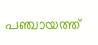പഞ്ചായത്ത്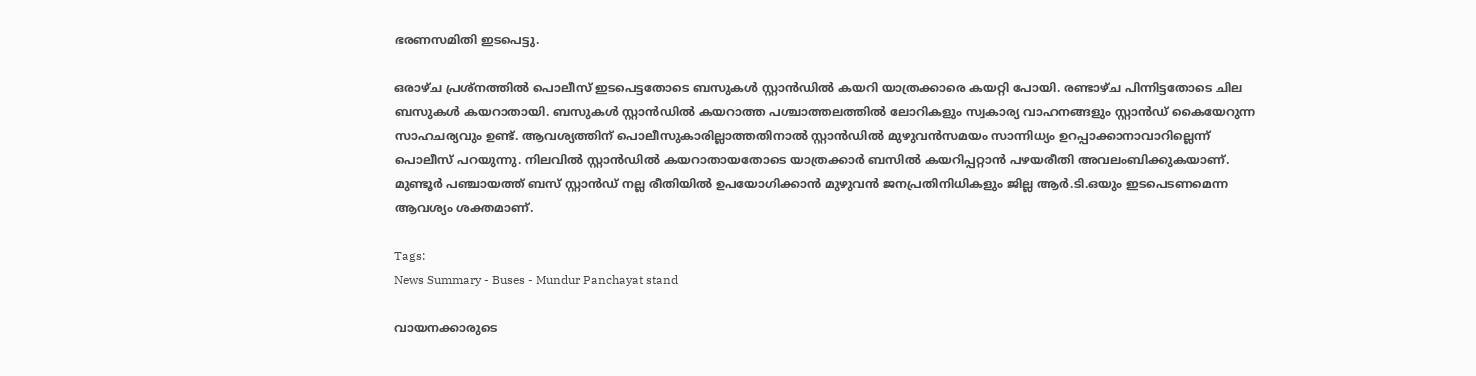ഭരണസമിതി ഇടപെട്ടു.

ഒരാഴ്ച പ്രശ്നത്തിൽ പൊലീസ് ഇടപെട്ടതോടെ ബസുകൾ സ്റ്റാൻഡിൽ കയറി യാത്രക്കാരെ കയറ്റി പോയി. രണ്ടാഴ്ച പിന്നിട്ടതോടെ ചില ബസുകൾ കയറാതായി. ബസുകൾ സ്റ്റാൻഡിൽ കയറാത്ത പശ്ചാത്തലത്തിൽ ലോറികളും സ്വകാര്യ വാഹനങ്ങളും സ്റ്റാൻഡ് കൈയേറുന്ന സാഹചര്യവും ഉണ്ട്. ആവശ്യത്തിന് പൊലീസുകാരില്ലാത്തതിനാൽ സ്റ്റാൻഡിൽ മുഴുവൻസമയം സാന്നിധ്യം ഉറപ്പാക്കാനാവാറില്ലെന്ന് പൊലീസ് പറയുന്നു. നിലവിൽ സ്റ്റാൻഡിൽ കയറാതായതോടെ യാത്രക്കാർ ബസിൽ കയറിപ്പറ്റാൻ പഴയരീതി അവലംബിക്കുകയാണ്. മുണ്ടൂർ പഞ്ചായത്ത് ബസ് സ്റ്റാൻഡ് നല്ല രീതിയിൽ ഉപയോഗിക്കാൻ മുഴുവൻ ജനപ്രതിനിധികളും ജില്ല ആർ.ടി.ഒയും ഇടപെടണമെന്ന ആവശ്യം ശക്തമാണ്.

Tags:
News Summary - Buses - Mundur Panchayat stand

വായനക്കാരുടെ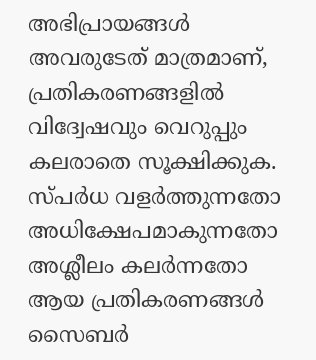അഭിപ്രായങ്ങള്‍ അവരുടേത് മാത്രമാണ്, പ്രതികരണങ്ങളിൽ വിദ്വേഷവും വെറുപ്പും കലരാതെ സൂക്ഷിക്കുക. സ്പർധ വളർത്തുന്നതോ അധിക്ഷേപമാകുന്നതോ അശ്ലീലം കലർന്നതോ ആയ പ്രതികരണങ്ങൾ സൈബർ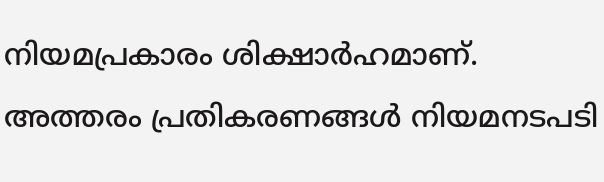നിയമപ്രകാരം ശിക്ഷാർഹമാണ്. അത്തരം പ്രതികരണങ്ങൾ നിയമനടപടി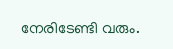നേരിടേണ്ടി വരും.